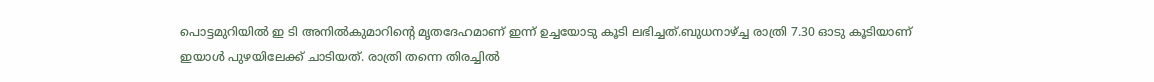പൊട്ടമുറിയിൽ ഇ ടി അനിൽകുമാറിൻ്റെ മൃതദേഹമാണ് ഇന്ന് ഉച്ചയോടു കൂടി ലഭിച്ചത്.ബുധനാഴ്ച്ച രാത്രി 7.30 ഓടു കൂടിയാണ് ഇയാൾ പുഴയിലേക്ക് ചാടിയത്. രാത്രി തന്നെ തിരച്ചിൽ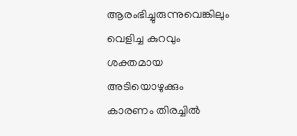ആരംഭിച്ചുരുന്നുവെങ്കിലും വെളിച്ച കുറവും ശക്തമായ അടിയൊഴുക്കും കാരണം തിരച്ചിൽ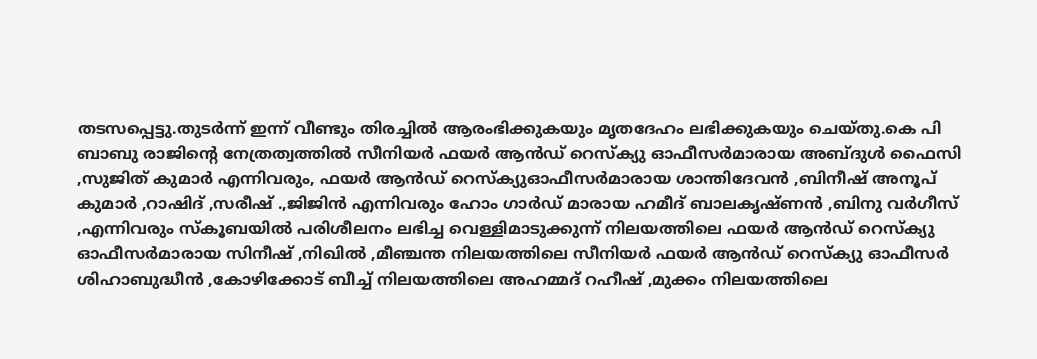തടസപ്പെട്ടു.തുടർന്ന് ഇന്ന് വീണ്ടും തിരച്ചിൽ ആരംഭിക്കുകയും മൃതദേഹം ലഭിക്കുകയും ചെയ്തു.കെ പി ബാബു രാജിന്റെ നേത്രത്വത്തിൽ സീനിയർ ഫയർ ആൻഡ് റെസ്ക്യു ഓഫീസർമാരായ അബ്ദുൾ ഫൈസി ,സുജിത് കുമാർ എന്നിവരും, ഫയർ ആൻഡ് റെസ്ക്യുഓഫീസർമാരായ ശാന്തിദേവൻ ,ബിനീഷ് അനൂപ് കുമാർ ,റാഷിദ് ,സരീഷ് .,ജിജിൻ എന്നിവരും ഹോം ഗാർഡ് മാരായ ഹമീദ് ബാലകൃഷ്ണൻ ,ബിനു വർഗീസ് ,എന്നിവരും സ്കൂബയിൽ പരിശീലനം ലഭിച്ച വെള്ളിമാടുക്കുന്ന് നിലയത്തിലെ ഫയർ ആൻഡ് റെസ്ക്യു ഓഫീസർമാരായ സിനീഷ് ,നിഖിൽ ,മീഞ്ചന്ത നിലയത്തിലെ സീനിയർ ഫയർ ആൻഡ് റെസ്ക്യു ഓഫീസർ ശിഹാബുദ്ധീൻ ,കോഴിക്കോട് ബീച്ച് നിലയത്തിലെ അഹമ്മദ് റഹീഷ് ,മുക്കം നിലയത്തിലെ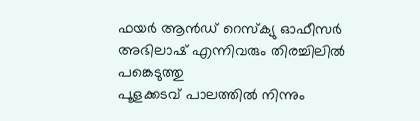ഫയർ ആൻഡ് റെസ്ക്യു ഓഫീസർ അഭിലാഷ് എന്നിവരും തിരച്ചിലിൽ പങ്കെടുത്തു
പൂളക്കടവ് പാലത്തിൽ നിന്നും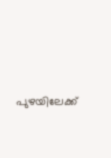പുഴയിലേക്ക്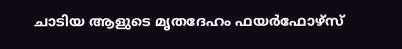ചാടിയ ആളുടെ മൃതദേഹം ഫയർഫോഴ്സ്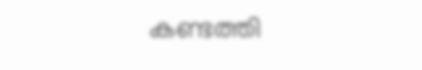കണ്ടത്തി